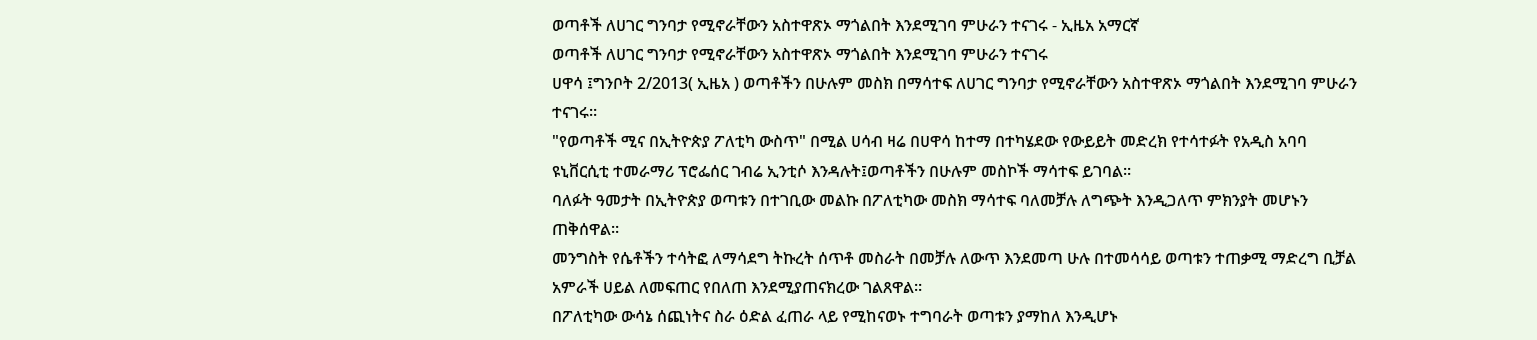ወጣቶች ለሀገር ግንባታ የሚኖራቸውን አስተዋጽኦ ማጎልበት እንደሚገባ ምሁራን ተናገሩ - ኢዜአ አማርኛ
ወጣቶች ለሀገር ግንባታ የሚኖራቸውን አስተዋጽኦ ማጎልበት እንደሚገባ ምሁራን ተናገሩ
ሀዋሳ ፤ግንቦት 2/2013( ኢዜአ ) ወጣቶችን በሁሉም መስክ በማሳተፍ ለሀገር ግንባታ የሚኖራቸውን አስተዋጽኦ ማጎልበት እንደሚገባ ምሁራን ተናገሩ።
"የወጣቶች ሚና በኢትዮጵያ ፖለቲካ ውስጥ" በሚል ሀሳብ ዛሬ በሀዋሳ ከተማ በተካሄደው የውይይት መድረክ የተሳተፉት የአዲስ አባባ ዩኒቨርሲቲ ተመራማሪ ፕሮፌሰር ገብሬ ኢንቲሶ እንዳሉት፤ወጣቶችን በሁሉም መስኮች ማሳተፍ ይገባል።
ባለፉት ዓመታት በኢትዮጵያ ወጣቱን በተገቢው መልኩ በፖለቲካው መስክ ማሳተፍ ባለመቻሉ ለግጭት እንዲጋለጥ ምክንያት መሆኑን ጠቅሰዋል።
መንግስት የሴቶችን ተሳትፎ ለማሳደግ ትኩረት ሰጥቶ መስራት በመቻሉ ለውጥ እንደመጣ ሁሉ በተመሳሳይ ወጣቱን ተጠቃሚ ማድረግ ቢቻል አምራች ሀይል ለመፍጠር የበለጠ እንደሚያጠናክረው ገልጸዋል።
በፖለቲካው ውሳኔ ሰጪነትና ስራ ዕድል ፈጠራ ላይ የሚከናወኑ ተግባራት ወጣቱን ያማከለ እንዲሆኑ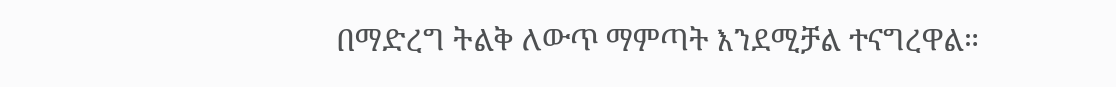በማድረግ ትልቅ ለውጥ ማምጣት እንደሚቻል ተናግረዋል።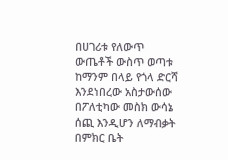በሀገሪቱ የለውጥ ውጤቶች ውስጥ ወጣቱ ከማንም በላይ የጎላ ድርሻ እንደነበረው አስታውሰው በፖለቲካው መስክ ውሳኔ ሰጪ እንዲሆን ለማብቃት በምክር ቤት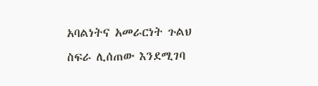አባልነትና አመራርነት ጉልህ ስፍራ ሊሰጠው እንደሚገባ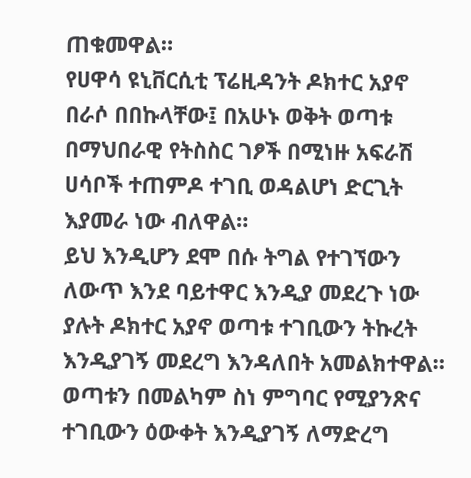ጠቁመዋል።
የሀዋሳ ዩኒቨርሲቲ ፕሬዚዳንት ዶክተር አያኖ በራሶ በበኩላቸው፤ በአሁኑ ወቅት ወጣቱ በማህበራዊ የትስስር ገፆች በሚነዙ አፍራሽ ሀሳቦች ተጠምዶ ተገቢ ወዳልሆነ ድርጊት እያመራ ነው ብለዋል።
ይህ እንዲሆን ደሞ በሱ ትግል የተገኘውን ለውጥ እንደ ባይተዋር እንዲያ መደረጉ ነው ያሉት ዶክተር አያኖ ወጣቱ ተገቢውን ትኩረት እንዲያገኝ መደረግ እንዳለበት አመልክተዋል።
ወጣቱን በመልካም ስነ ምግባር የሚያንጽና ተገቢውን ዕውቀት እንዲያገኝ ለማድረግ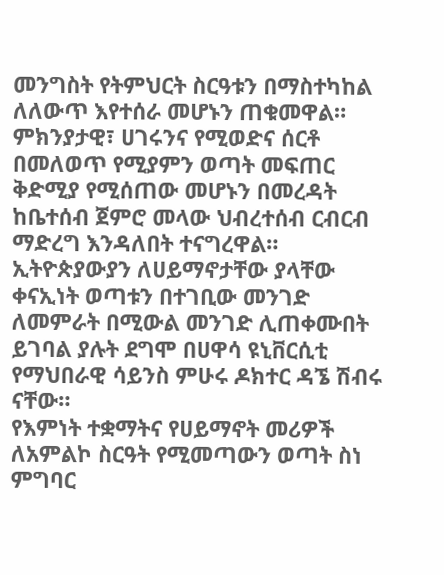መንግስት የትምህርት ስርዓቱን በማስተካከል ለለውጥ እየተሰራ መሆኑን ጠቁመዋል።
ምክንያታዊ፣ ሀገሩንና የሚወድና ሰርቶ በመለወጥ የሚያምን ወጣት መፍጠር ቅድሚያ የሚሰጠው መሆኑን በመረዳት ከቤተሰብ ጀምሮ መላው ህብረተሰብ ርብርብ ማድረግ እንዳለበት ተናግረዋል።
ኢትዮጵያውያን ለሀይማኖታቸው ያላቸው ቀናኢነት ወጣቱን በተገቢው መንገድ ለመምራት በሚውል መንገድ ሊጠቀሙበት ይገባል ያሉት ደግሞ በሀዋሳ ዩኒቨርሲቲ የማህበራዊ ሳይንስ ምሁሩ ዶክተር ዳኜ ሽብሩ ናቸው።
የእምነት ተቋማትና የሀይማኖት መሪዎች ለአምልኮ ስርዓት የሚመጣውን ወጣት ስነ ምግባር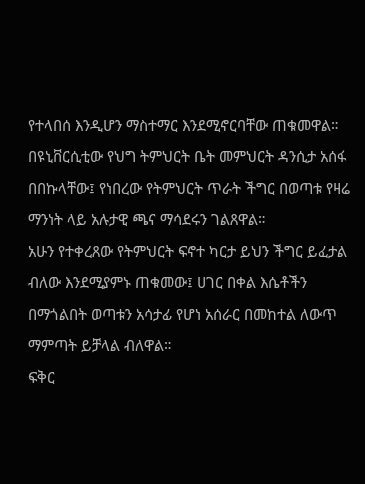የተላበሰ እንዲሆን ማስተማር እንደሚኖርባቸው ጠቁመዋል።
በዩኒቨርሲቲው የህግ ትምህርት ቤት መምህርት ዳንሲታ አሰፋ በበኩላቸው፤ የነበረው የትምህርት ጥራት ችግር በወጣቱ የዛሬ ማንነት ላይ አሉታዊ ጫና ማሳደሩን ገልጸዋል።
አሁን የተቀረጸው የትምህርት ፍኖተ ካርታ ይህን ችግር ይፈታል ብለው እንደሚያምኑ ጠቁመው፤ ሀገር በቀል እሴቶችን በማጎልበት ወጣቱን አሳታፊ የሆነ አሰራር በመከተል ለውጥ ማምጣት ይቻላል ብለዋል።
ፍቅር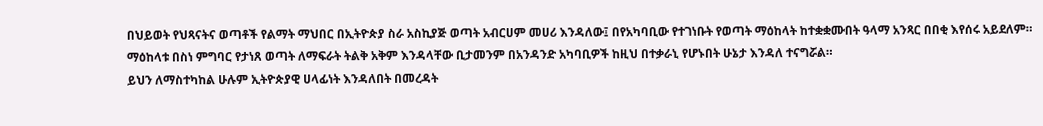በህይወት የህጻናትና ወጣቶች የልማት ማህበር በኢትዮጵያ ስራ አስኪያጅ ወጣት አብርሀም መሀሪ እንዳለው፤ በየአካባቢው የተገነቡት የወጣት ማዕከላት ከተቋቋሙበት ዓላማ አንጻር በበቂ እየሰሩ አይደለም።
ማዕከላቱ በስነ ምግባር የታነጸ ወጣት ለማፍራት ትልቅ አቅም እንዳላቸው ቢታመንም በአንዳንድ አካባቢዎች ከዚህ በተቃራኒ የሆኑበት ሁኔታ እንዳለ ተናግሯል።
ይህን ለማስተካከል ሁሉም ኢትዮጵያዊ ሀላፊነት እንዳለበት በመረዳት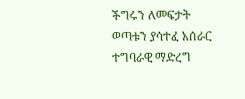ችግሩን ለመፍታት ወጣቱን ያሳተፈ አሰራር ተግባራዊ ማድረግ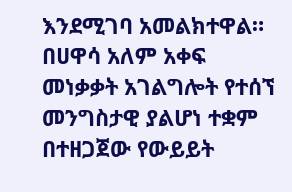እንደሚገባ አመልክተዋል።
በሀዋሳ አለም አቀፍ መነቃቃት አገልግሎት የተሰኘ መንግስታዊ ያልሆነ ተቋም በተዘጋጀው የውይይት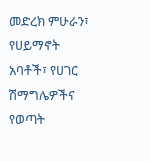መድረክ ምሁራን፣ የሀይማኖት አባቶች፣ የሀገር ሽማግሌዎችና የወጣት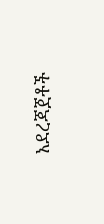አደረጃጀቶች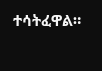ተሳትፈዋል።